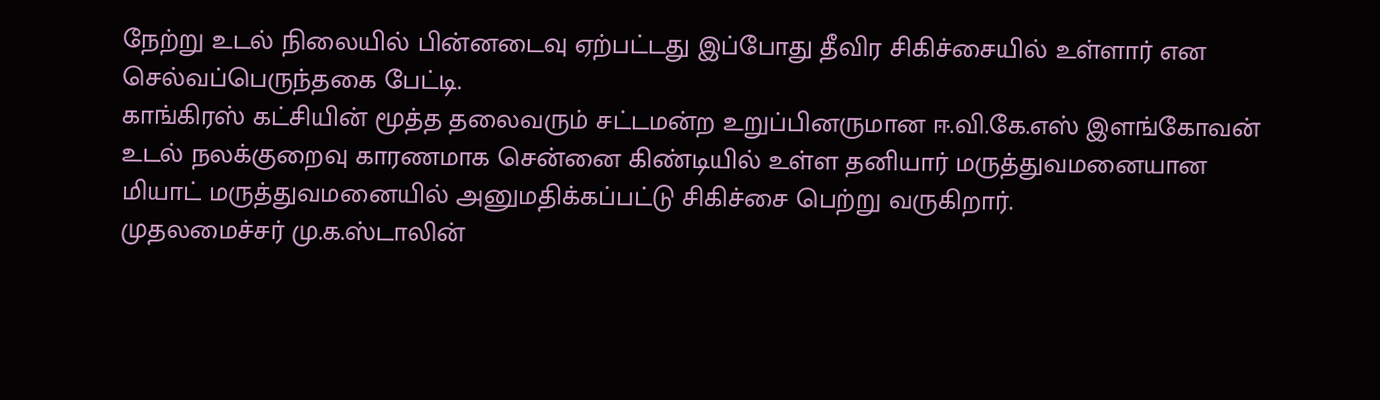நேற்று உடல் நிலையில் பின்னடைவு ஏற்பட்டது இப்போது தீவிர சிகிச்சையில் உள்ளார் என செல்வப்பெருந்தகை பேட்டி.
காங்கிரஸ் கட்சியின் மூத்த தலைவரும் சட்டமன்ற உறுப்பினருமான ஈ.வி.கே.எஸ் இளங்கோவன் உடல் நலக்குறைவு காரணமாக சென்னை கிண்டியில் உள்ள தனியார் மருத்துவமனையான மியாட் மருத்துவமனையில் அனுமதிக்கப்பட்டு சிகிச்சை பெற்று வருகிறார்.
முதலமைச்சர் மு.க.ஸ்டாலின்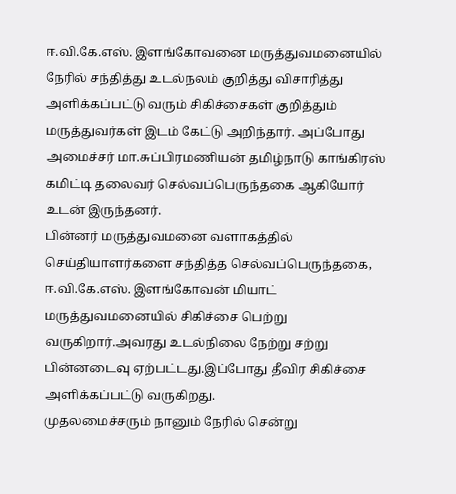ஈ.வி.கே.எஸ். இளங்கோவனை மருத்துவமனையில் நேரில் சந்தித்து உடல்நலம் குறித்து விசாரித்து அளிக்கப்பட்டு வரும் சிகிச்சைகள் குறித்தும் மருத்துவர்கள் இடம் கேட்டு அறிந்தார். அப்போது அமைச்சர் மா.சுப்பிரமணியன் தமிழ்நாடு காங்கிரஸ் கமிட்டி தலைவர் செல்வப்பெருந்தகை ஆகியோர் உடன் இருந்தனர்.
பின்னர் மருத்துவமனை வளாகத்தில் செய்தியாளர்களை சந்தித்த செல்வப்பெருந்தகை,
ஈ.வி.கே.எஸ். இளங்கோவன் மியாட் மருத்துவமனையில் சிகிச்சை பெற்று வருகிறார்.அவரது உடல்நிலை நேற்று சற்று பின்னடைவு ஏற்பட்டது.இப்போது தீவிர சிகிச்சை அளிக்கப்பட்டு வருகிறது.
முதலமைச்சரும் நானும் நேரில் சென்று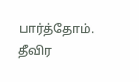பார்த்தோம்.
தீவிர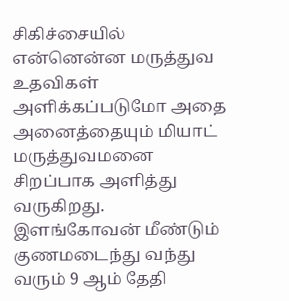சிகிச்சையில் என்னென்ன மருத்துவ உதவிகள் அளிக்கப்படுமோ அதை அனைத்தையும் மியாட் மருத்துவமனை சிறப்பாக அளித்து வருகிறது.
இளங்கோவன் மீண்டும் குணமடைந்து வந்து வரும் 9 ஆம் தேதி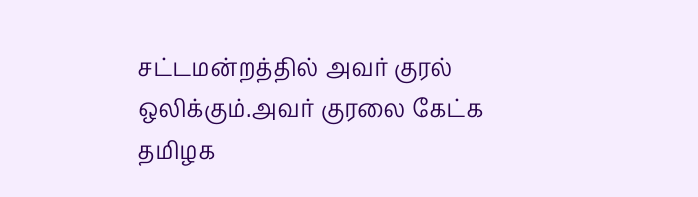சட்டமன்றத்தில் அவர் குரல் ஒலிக்கும்.அவர் குரலை கேட்க தமிழக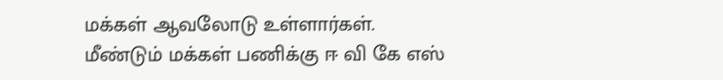மக்கள் ஆவலோடு உள்ளார்கள்.
மீண்டும் மக்கள் பணிக்கு ஈ வி கே எஸ்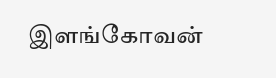இளங்கோவன்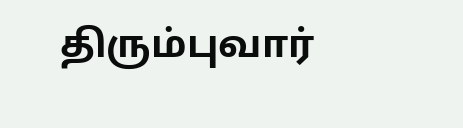திரும்புவார்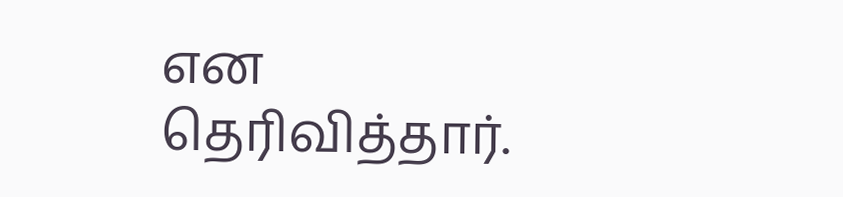என தெரிவித்தார்.